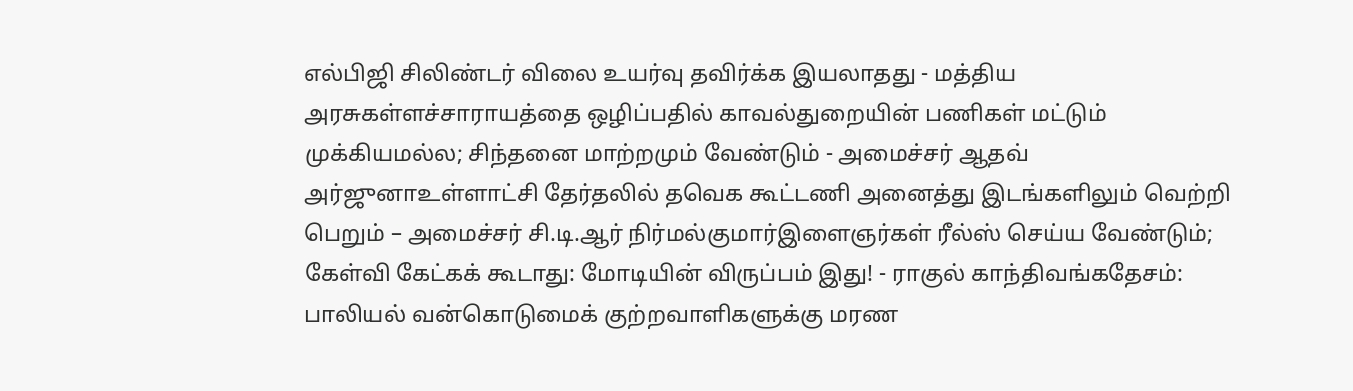எல்பிஜி சிலிண்டர் விலை உயர்வு தவிர்க்க இயலாதது - மத்திய அரசுகள்ளச்சாராயத்தை ஒழிப்பதில் காவல்துறையின் பணிகள் மட்டும் முக்கியமல்ல; சிந்தனை மாற்றமும் வேண்டும் - அமைச்சர் ஆதவ் அர்ஜுனாஉள்ளாட்சி தேர்தலில் தவெக கூட்டணி அனைத்து இடங்களிலும் வெற்றி பெறும் – அமைச்சர் சி.டி.ஆர் நிர்மல்குமார்இளைஞர்கள் ரீல்ஸ் செய்ய வேண்டும்; கேள்வி கேட்கக் கூடாது: மோடியின் விருப்பம் இது! - ராகுல் காந்திவங்கதேசம்: பாலியல் வன்கொடுமைக் குற்றவாளிகளுக்கு மரண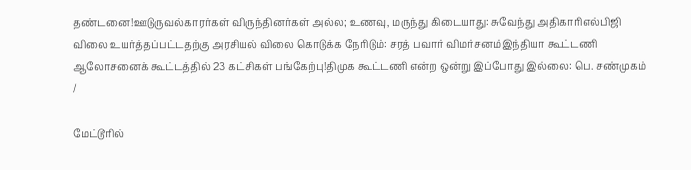தண்டனை!ஊடுருவல்காரர்கள் விருந்தினர்கள் அல்ல; உணவு, மருந்து கிடையாது: சுவேந்து அதிகாரிஎல்பிஜி விலை உயர்த்தப்பட்டதற்கு அரசியல் விலை கொடுக்க நேரிடும்: சரத் பவார் விமர்சனம்இந்தியா கூட்டணி ஆலோசனைக் கூட்டத்தில் 23 கட்சிகள் பங்கேற்பு!திமுக கூட்டணி என்ற ஒன்று இப்போது இல்லை: பெ. சண்முகம்
/

மேட்டூரில்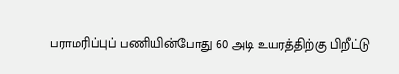பராமரிப்புப் பணியின்போது 60 அடி உயரத்திற்கு பிறீட்டு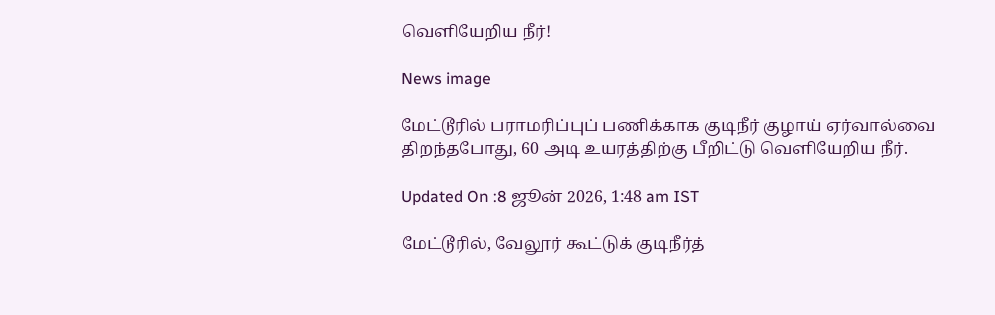வெளியேறிய நீர்!

News image

மேட்டூரில் பராமரிப்புப் பணிக்காக குடிநீர் குழாய் ஏர்வால்வை திறந்தபோது, 60 அடி உயரத்திற்கு பீறிட்டு வெளியேறிய நீர்.

Updated On :8 ஜூன் 2026, 1:48 am IST

மேட்டூரில், வேலூர் கூட்டுக் குடிநீர்த்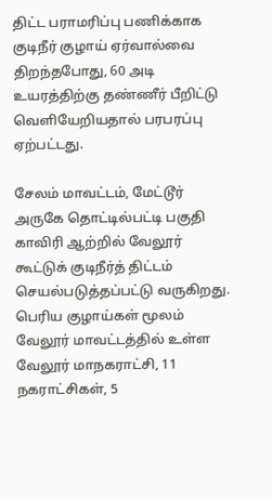திட்ட பராமரிப்பு பணிக்காக குடிநீர் குழாய் ஏர்வால்வை திறந்தபோது, 60 அடி உயரத்திற்கு தண்ணீர் பீறிட்டு வெளியேறியதால் பரபரப்பு ஏற்பட்டது.

சேலம் மாவட்டம், மேட்டூர் அருகே தொட்டில்பட்டி பகுதி காவிரி ஆற்றில் வேலூர் கூட்டுக் குடிநீர்த் திட்டம் செயல்படுத்தப்பட்டு வருகிறது. பெரிய குழாய்கள் மூலம் வேலூர் மாவட்டத்தில் உள்ள வேலூர் மாநகராட்சி, 11 நகராட்சிகள், 5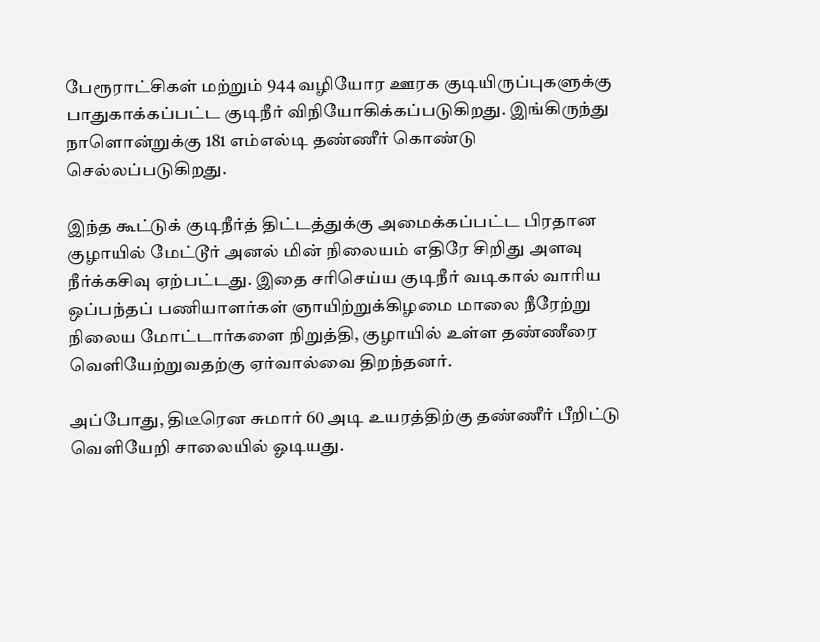பேரூராட்சிகள் மற்றும் 944 வழியோர ஊரக குடியிருப்புகளுக்கு பாதுகாக்கப்பட்ட குடிநீர் விநியோகிக்கப்படுகிறது. இங்கிருந்து நாளொன்றுக்கு 181 எம்எல்டி தண்ணீர் கொண்டு செல்லப்படுகிறது.

இந்த கூட்டுக் குடிநீர்த் திட்டத்துக்கு அமைக்கப்பட்ட பிரதான குழாயில் மேட்டூர் அனல் மின் நிலையம் எதிரே சிறிது அளவு நீர்க்கசிவு ஏற்பட்டது. இதை சரிசெய்ய குடிநீர் வடிகால் வாரிய ஒப்பந்தப் பணியாளர்கள் ஞாயிற்றுக்கிழமை மாலை நீரேற்று நிலைய மோட்டார்களை நிறுத்தி, குழாயில் உள்ள தண்ணீரை வெளியேற்றுவதற்கு ஏர்வால்வை திறந்தனர்.

அப்போது, திடீரென சுமார் 60 அடி உயரத்திற்கு தண்ணீர் பீறிட்டு வெளியேறி சாலையில் ஓடியது.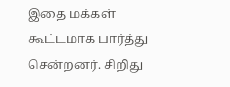இதை மக்கள் கூட்டமாக பார்த்து சென்றனர். சிறிது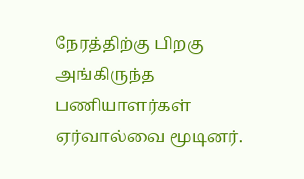நேரத்திற்கு பிறகு அங்கிருந்த பணியாளர்கள் ஏர்வால்வை மூடினர்.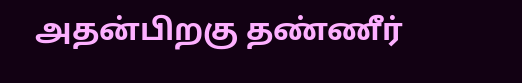அதன்பிறகு தண்ணீர்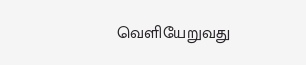வெளியேறுவது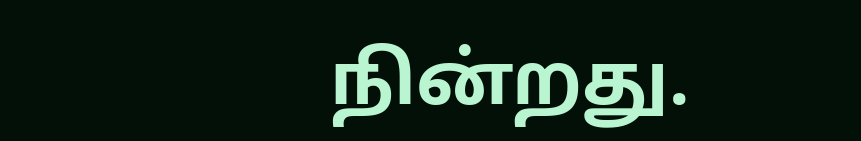நின்றது.